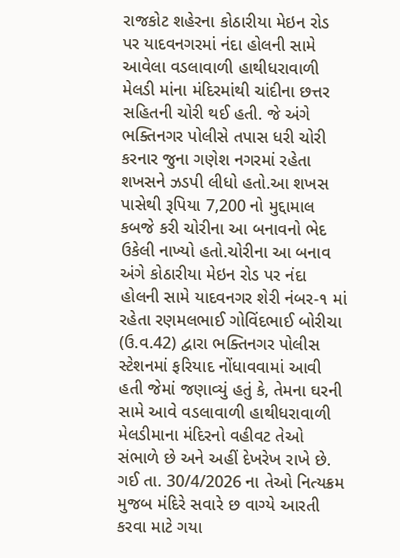રાજકોટ શહેરના કોઠારીયા મેઇન રોડ પર યાદવનગરમાં નંદા હોલની સામે આવેલા વડલાવાળી હાથીધરાવાળી મેલડી માંના મંદિરમાંથી ચાંદીના છત્તર સહિતની ચોરી થઈ હતી. જે અંગે ભક્તિનગર પોલીસે તપાસ ધરી ચોરી કરનાર જુના ગણેશ નગરમાં રહેતા શખસને ઝડપી લીધો હતો.આ શખસ પાસેથી રૂપિયા 7,200 નો મુદ્દામાલ કબજે કરી ચોરીના આ બનાવનો ભેદ ઉકેલી નાખ્યો હતો.ચોરીના આ બનાવ અંગે કોઠારીયા મેઇન રોડ પર નંદા હોલની સામે યાદવનગર શેરી નંબર-૧ માં રહેતા રણમલભાઈ ગોવિંદભાઈ બોરીચા (ઉ.વ.42) દ્વારા ભક્તિનગર પોલીસ સ્ટેશનમાં ફરિયાદ નોંધાવવામાં આવી હતી જેમાં જણાવ્યું હતું કે, તેમના ઘરની સામે આવે વડલાવાળી હાથીધરાવાળી મેલડીમાના મંદિરનો વહીવટ તેઓ સંભાળે છે અને અહીં દેખરેખ રાખે છે. ગઈ તા. 30/4/2026 ના તેઓ નિત્યક્રમ મુજબ મંદિરે સવારે છ વાગ્યે આરતી કરવા માટે ગયા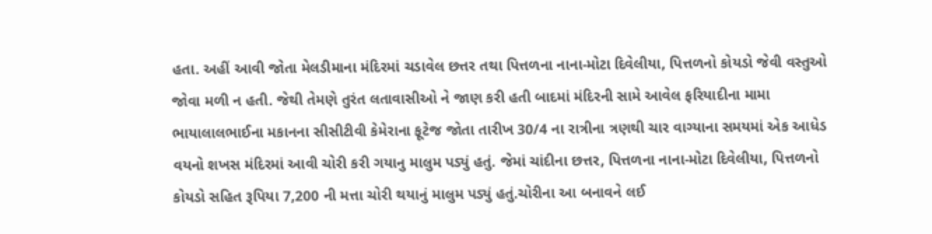હતા. અહીં આવી જોતા મેલડીમાના મંદિરમાં ચડાવેલ છત્તર તથા પિત્તળના નાના-મોટા દિવેલીયા, પિત્તળનો કોયડો જેવી વસ્તુઓ જોવા મળી ન હતી. જેથી તેમણે તુરંત લતાવાસીઓ ને જાણ કરી હતી બાદમાં મંદિરની સામે આવેલ ફરિયાદીના મામા ભાયાલાલભાઈના મકાનના સીસીટીવી કેમેરાના ફૂટેજ જોતા તારીખ 30/4 ના રાત્રીના ત્રણથી ચાર વાગ્યાના સમયમાં એક આધેડ વયનો શખસ મંદિરમાં આવી ચોરી કરી ગયાનુ માલુમ પડ્યું હતું. જેમાં ચાંદીના છત્તર, પિત્તળના નાના-મોટા દિવેલીયા, પિત્તળનો કોયડો સહિત રૂપિયા 7,200 ની મત્તા ચોરી થયાનું માલુમ પડ્યું હતું.ચોરીના આ બનાવને લઈ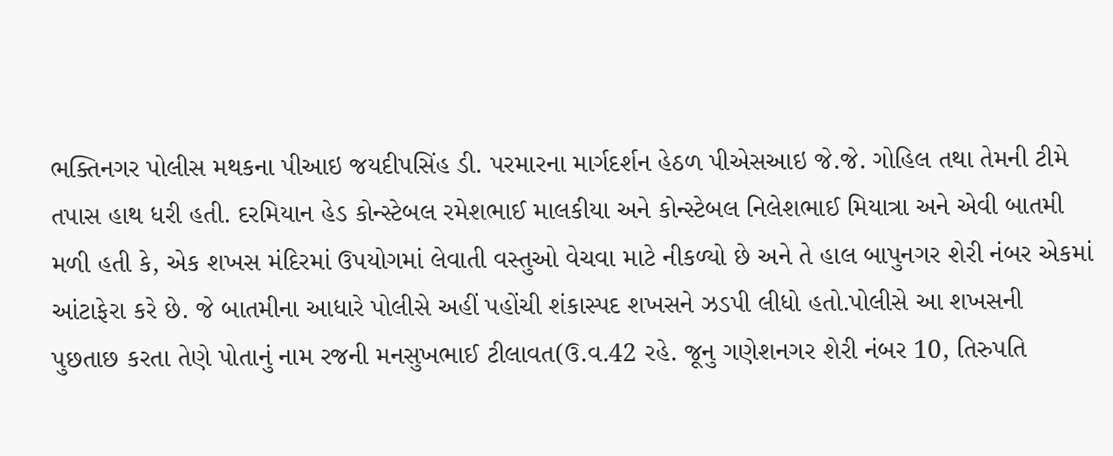ભક્તિનગર પોલીસ મથકના પીઆઇ જયદીપસિંહ ડી. પરમારના માર્ગદર્શન હેઠળ પીએસઆઇ જે.જે. ગોહિલ તથા તેમની ટીમે તપાસ હાથ ધરી હતી. દરમિયાન હેડ કોન્સ્ટેબલ રમેશભાઈ માલકીયા અને કોન્સ્ટેબલ નિલેશભાઈ મિયાત્રા અને એવી બાતમી મળી હતી કે, એક શખસ મંદિરમાં ઉપયોગમાં લેવાતી વસ્તુઓ વેચવા માટે નીકળ્યો છે અને તે હાલ બાપુનગર શેરી નંબર એકમાં આંટાફેરા કરે છે. જે બાતમીના આધારે પોલીસે અહીં પહોંચી શંકાસ્પદ શખસને ઝડપી લીધો હતો.પોલીસે આ શખસની પુછતાછ કરતા તેણે પોતાનું નામ રજની મનસુખભાઈ ટીલાવત(ઉ.વ.42 રહે. જૂનુ ગણેશનગર શેરી નંબર 10, તિરુપતિ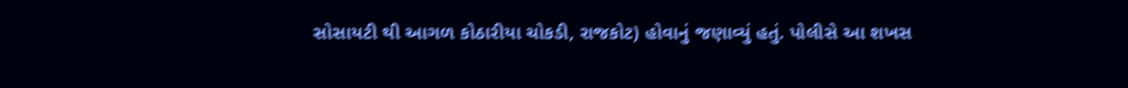સોસાયટી થી આગળ કોઠારીયા ચોકડી, રાજકોટ) હોવાનું જણાવ્યું હતું. પોલીસે આ શખસ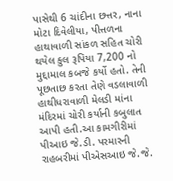પાસેથી 6 ચાંદીના છત્તર, નાના મોટા દિવેલીયા, પીત્તળના હાથાવાળી સાંકળ સહિત ચોરી થયેલ કુલ રૂપિયા 7,200 નો મુદ્દામાલ કબજે કર્યો હતો. તેની પૂછતાછ કરતા તેણે વડલાવાળી હાથીધરાવાળી મેલડી માંના મંદિરમાં ચોરી કર્યાની કબુલાત આપી હતી.આ કામગીરીમાં પીઆઇ જે.ડી. પરમારની રાહબરીમાં પીએસઆઇ જે.જે.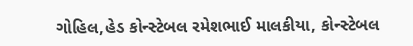ગોહિલ,હેડ કોન્સ્ટેબલ રમેશભાઈ માલકીયા, કોન્સ્ટેબલ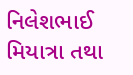નિલેશભાઈ મિયાત્રા તથા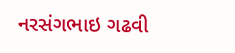નરસંગભાઇ ગઢવી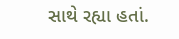સાથે રહ્યા હતાં.